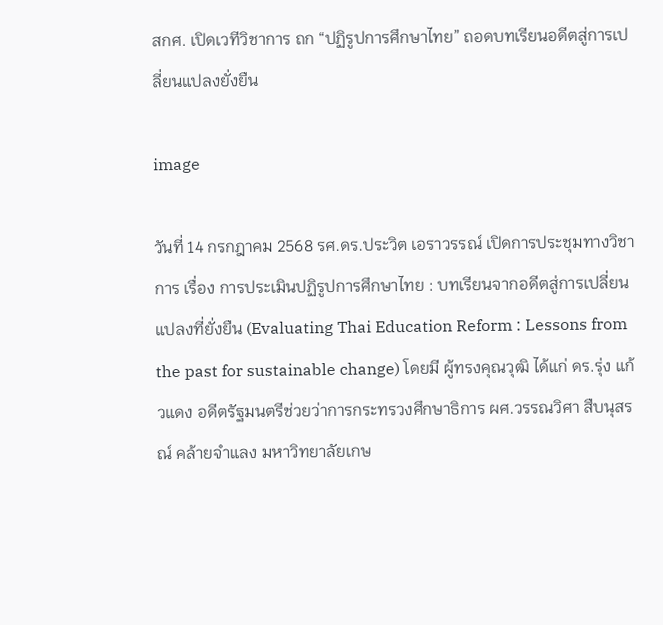สกศ. เปิดเวทีวิชาการ ถก “ปฏิรูปการศึกษาไทย” ถอดบทเรียนอดีตสู่การเปลี่ยนแปลงยั่งยืน

image

วันที่ 14 กรกฎาคม 2568 รศ.ดร.ประวิต เอราวรรณ์ เปิดการประชุมทางวิชาการ เรื่อง การประเมินปฏิรูปการศึกษาไทย : บทเรียนจากอดีตสู่การเปลี่ยนแปลงที่ยั่งยืน (Evaluating Thai Education Reform : Lessons from the past for sustainable change) โดยมี ผู้ทรงคุณวุฒิ ได้แก่ ดร.รุ่ง แก้วแดง อดีตรัฐมนตรีช่วยว่าการกระทรวงศึกษาธิการ ผศ.วรรณวิศา สืบนุสรณ์ คล้ายจำแลง มหาวิทยาลัยเกษ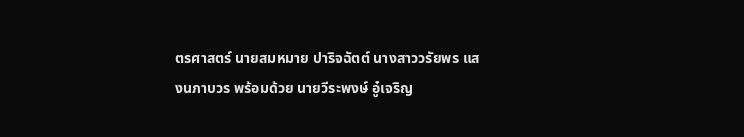ตรศาสตร์ นายสมหมาย ปาริจฉัตต์ นางสาววรัยพร แสงนภาบวร พร้อมด้วย นายวีระพงษ์ อู๋เจริญ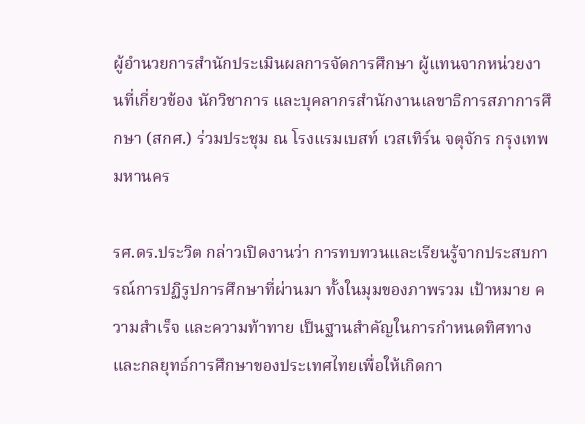ผู้อำนวยการสำนักประเมินผลการจัดการศึกษา ผู้แทนจากหน่วยงานที่เกี่ยวข้อง นักวิชาการ และบุคลากรสำนักงานเลขาธิการสภาการศึกษา (สกศ.) ร่วมประชุม ณ โรงแรมเบสท์ เวสเทิร์น จตุจักร กรุงเทพมหานคร

รศ.ดร.ประวิต กล่าวเปิดงานว่า การทบทวนและเรียนรู้จากประสบการณ์การปฏิรูปการศึกษาที่ผ่านมา ทั้งในมุมของภาพรวม เป้าหมาย ความสำเร็จ และความท้าทาย เป็นฐานสำคัญในการกำหนดทิศทางและกลยุทธ์การศึกษาของประเทศไทยเพื่อให้เกิดกา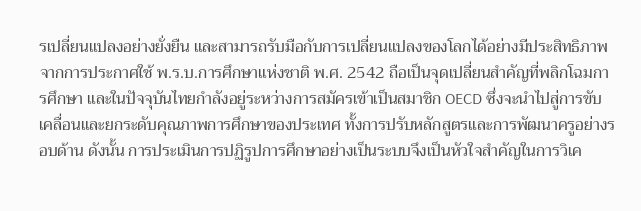รเปลี่ยนแปลงอย่างยั่งยืน และสามารถรับมือกับการเปลี่ยนแปลงของโลกได้อย่างมีประสิทธิภาพ จากการประกาศใช้ พ.ร.บ.การศึกษาแห่งชาติ พ.ศ. 2542 ถือเป็นจุดเปลี่ยนสำคัญที่พลิกโฉมการศึกษา และในปัจจุบันไทยกำลังอยู่ระหว่างการสมัครเข้าเป็นสมาชิก OECD ซึ่งจะนำไปสู่การขับเคลื่อนและยกระดับคุณภาพการศึกษาของประเทศ ทั้งการปรับหลักสูตรและการพัฒนาครูอย่างรอบด้าน ดังนั้น การประเมินการปฏิรูปการศึกษาอย่างเป็นระบบจึงเป็นหัวใจสำคัญในการวิเค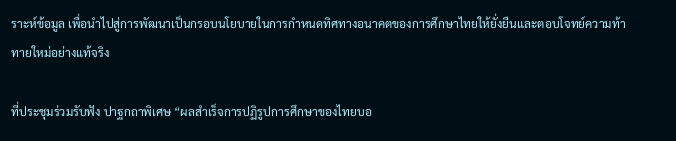ราะห์ข้อมูล เพื่อนำไปสู่การพัฒนาเป็นกรอบนโยบายในการกำหนดทิศทางอนาคตของการศึกษาไทยให้ยั่งยืนและตอบโจทย์ความท้าทายใหม่อย่างแท้จริง

ที่ประชุมร่วมรับฟัง ปาฐกถาพิเศษ “ผลสำเร็จการปฏิรูปการศึกษาของไทยบอ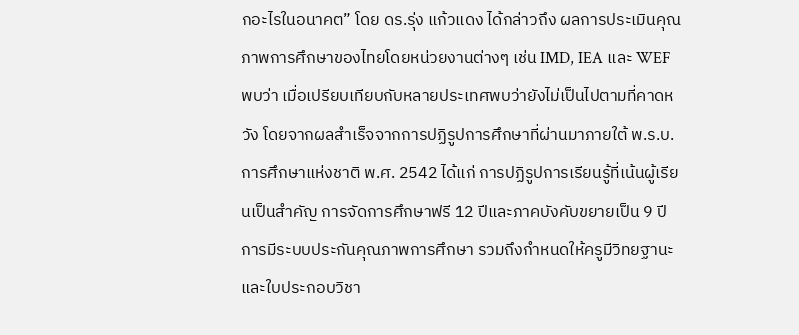กอะไรในอนาคต” โดย ดร.รุ่ง แก้วแดง ได้กล่าวถึง ผลการประเมินคุณภาพการศึกษาของไทยโดยหน่วยงานต่างๆ เช่น IMD, IEA และ WEF พบว่า เมื่อเปรียบเทียบกับหลายประเทศพบว่ายังไม่เป็นไปตามที่คาดหวัง โดยจากผลสำเร็จจากการปฏิรูปการศึกษาที่ผ่านมาภายใต้ พ.ร.บ. การศึกษาแห่งชาติ พ.ศ. 2542 ได้แก่ การปฏิรูปการเรียนรู้ที่เน้นผู้เรียนเป็นสำคัญ การจัดการศึกษาฟรี 12 ปีและภาคบังคับขยายเป็น 9 ปี การมีระบบประกันคุณภาพการศึกษา รวมถึงกำหนดให้ครูมีวิทยฐานะและใบประกอบวิชา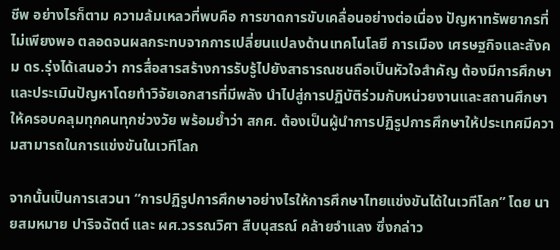ชีพ อย่างไรก็ตาม ความล้มเหลวที่พบคือ การขาดการขับเคลื่อนอย่างต่อเนื่อง ปัญหาทรัพยากรที่ไม่เพียงพอ ตลอดจนผลกระทบจากการเปลี่ยนแปลงด้านเทคโนโลยี การเมือง เศรษฐกิจและสังคม ดร.รุ่งได้เสนอว่า การสื่อสารสร้างการรับรู้ไปยังสาธารณชนถือเป็นหัวใจสำคัญ ต้องมีการศึกษาและประเมินปัญหาโดยทำวิจัยเอกสารที่มีพลัง นำไปสู่การปฏิบัติร่วมกับหน่วยงานและสถานศึกษาให้ครอบคลุมทุกคนทุกช่วงวัย พร้อมย้ำว่า สกศ. ต้องเป็นผู้นำการปฏิรูปการศึกษาให้ประเทศมีความสามารถในการแข่งขันในเวทีโลก

จากนั้นเป็นการเสวนา “การปฏิรูปการศึกษาอย่างไรให้การศึกษาไทยแข่งขันได้ในเวทีโลก” โดย นายสมหมาย ปาริจฉัตต์ และ ผศ.วรรณวิศา สืบนุสรณ์ คล้ายจำแลง ซึ่งกล่าว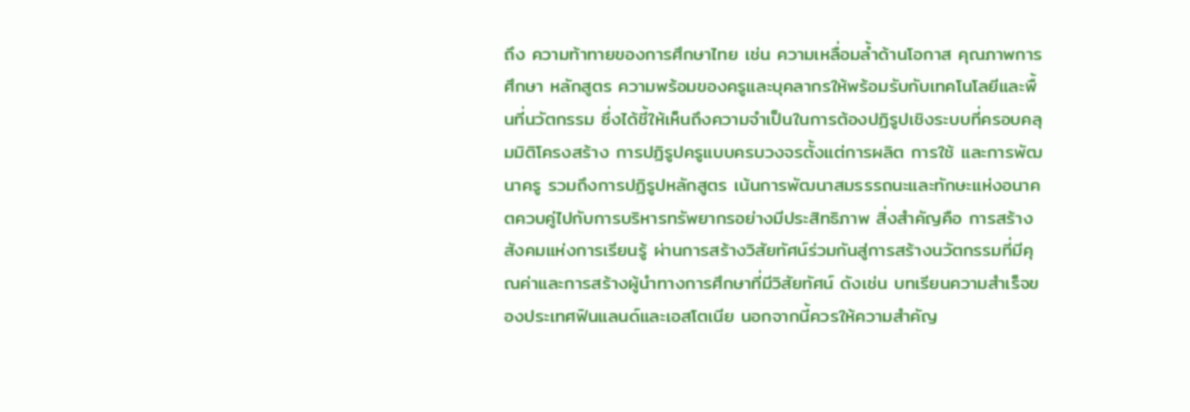ถึง ความท้าทายของการศึกษาไทย เช่น ความเหลื่อมล้ำด้านโอกาส คุณภาพการศึกษา หลักสูตร ความพร้อมของครูและบุคลากรให้พร้อมรับกับเทคโนโลยีและพื้นที่นวัตกรรม ซึ่งได้ชี้ให้เห็นถึงความจำเป็นในการต้องปฏิรูปเชิงระบบที่ครอบคลุมมิติโครงสร้าง การปฏิรูปครูแบบครบวงจรตั้งแต่การผลิต การใช้ และการพัฒนาครู รวมถึงการปฏิรูปหลักสูตร เน้นการพัฒนาสมรรรถนะและทักษะแห่งอนาคตควบคู่ไปกับการบริหารทรัพยากรอย่างมีประสิทธิภาพ สิ่งสำคัญคือ การสร้างสังคมแห่งการเรียนรู้ ผ่านการสร้างวิสัยทัศน์ร่วมกันสู่การสร้างนวัตกรรมที่มีคุณค่าและการสร้างผู้นำทางการศึกษาที่มีวิสัยทัศน์ ดังเช่น บทเรียนความสำเร็จของประเทศฟินแลนด์และเอสโตเนีย นอกจากนี้ควรให้ความสำคัญ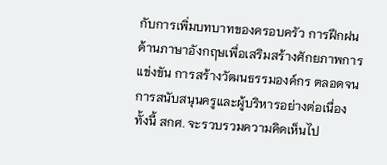กับการเพิ่มบทบาทของครอบครัว การฝึกฝนด้านภาษาอังกฤษเพื่อเสริมสร้างศักยภาพการแข่งขัน การสร้างวัฒนธรรมองค์กร ตลอดจนการสนับสนุนครูและผู้บริหารอย่างต่อเนื่อง ทั้งนี้ สกศ. จะรวบรวมความคิดเห็นไป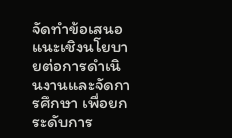จัดทำข้อเสนอแนะเชิงนโยบายต่อการดำเนินงานและจัดการศึกษา เพื่อยกระดับการ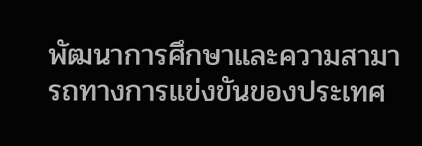พัฒนาการศึกษาและความสามารถทางการแข่งขันของประเทศ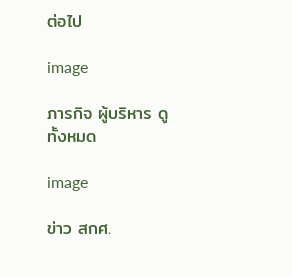ต่อไป

image

ภารกิจ ผู้บริหาร ดูทั้งหมด

image

ข่าว สกศ.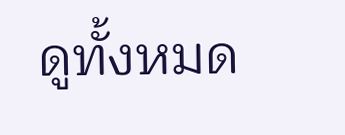ดูทั้งหมด